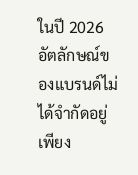ในปี 2026 อัตลักษณ์ของแบรนด์ไม่ได้จำกัดอยู่เพียง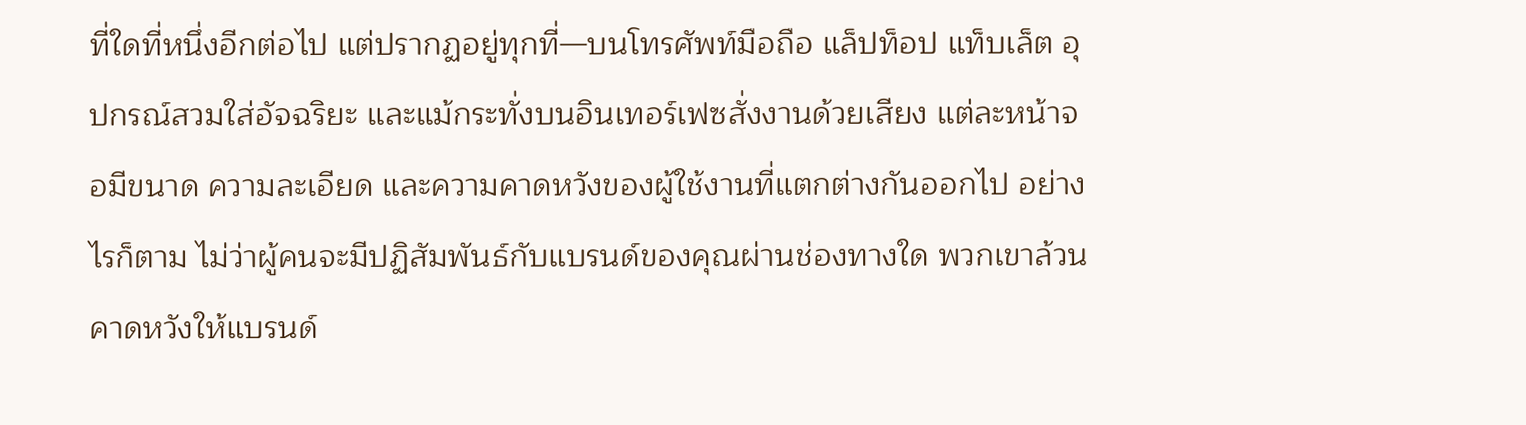ที่ใดที่หนึ่งอีกต่อไป แต่ปรากฏอยู่ทุกที่—บนโทรศัพท์มือถือ แล็ปท็อป แท็บเล็ต อุปกรณ์สวมใส่อัจฉริยะ และแม้กระทั่งบนอินเทอร์เฟซสั่งงานด้วยเสียง แต่ละหน้าจอมีขนาด ความละเอียด และความคาดหวังของผู้ใช้งานที่แตกต่างกันออกไป อย่างไรก็ตาม ไม่ว่าผู้คนจะมีปฏิสัมพันธ์กับแบรนด์ของคุณผ่านช่องทางใด พวกเขาล้วนคาดหวังให้แบรนด์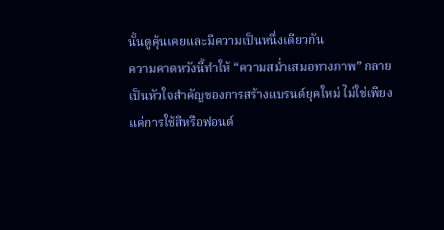นั้นดูคุ้นเคยและมีความเป็นหนึ่งเดียวกัน
ความคาดหวังนี้ทำให้ “ความสม่ำเสมอทางภาพ” กลายเป็นหัวใจสำคัญของการสร้างแบรนด์ยุคใหม่ ไม่ใช่เพียงแค่การใช้สีหรือฟอนต์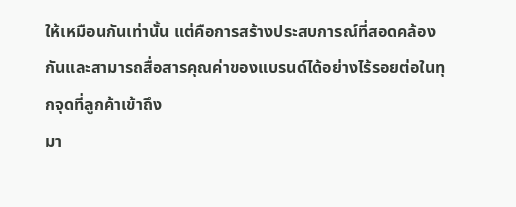ให้เหมือนกันเท่านั้น แต่คือการสร้างประสบการณ์ที่สอดคล้องกันและสามารถสื่อสารคุณค่าของแบรนด์ได้อย่างไร้รอยต่อในทุกจุดที่ลูกค้าเข้าถึง
มา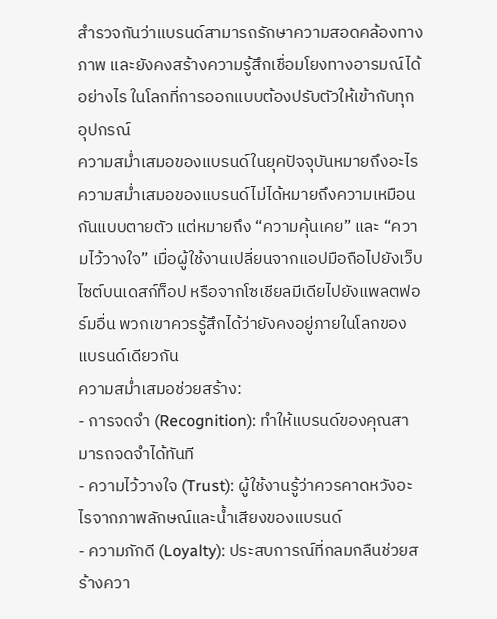สำรวจกันว่าแบรนด์สามารถรักษาความสอดคล้องทางภาพ และยังคงสร้างความรู้สึกเชื่อมโยงทางอารมณ์ได้อย่างไร ในโลกที่การออกแบบต้องปรับตัวให้เข้ากับทุกอุปกรณ์
ความสม่ำเสมอของแบรนด์ในยุคปัจจุบันหมายถึงอะไร
ความสม่ำเสมอของแบรนด์ไม่ได้หมายถึงความเหมือนกันแบบตายตัว แต่หมายถึง “ความคุ้นเคย” และ “ความไว้วางใจ” เมื่อผู้ใช้งานเปลี่ยนจากแอปมือถือไปยังเว็บไซต์บนเดสก์ท็อป หรือจากโซเชียลมีเดียไปยังแพลตฟอร์มอื่น พวกเขาควรรู้สึกได้ว่ายังคงอยู่ภายในโลกของแบรนด์เดียวกัน
ความสม่ำเสมอช่วยสร้าง:
- การจดจำ (Recognition): ทำให้แบรนด์ของคุณสามารถจดจำได้ทันที
- ความไว้วางใจ (Trust): ผู้ใช้งานรู้ว่าควรคาดหวังอะไรจากภาพลักษณ์และน้ำเสียงของแบรนด์
- ความภักดี (Loyalty): ประสบการณ์ที่กลมกลืนช่วยสร้างควา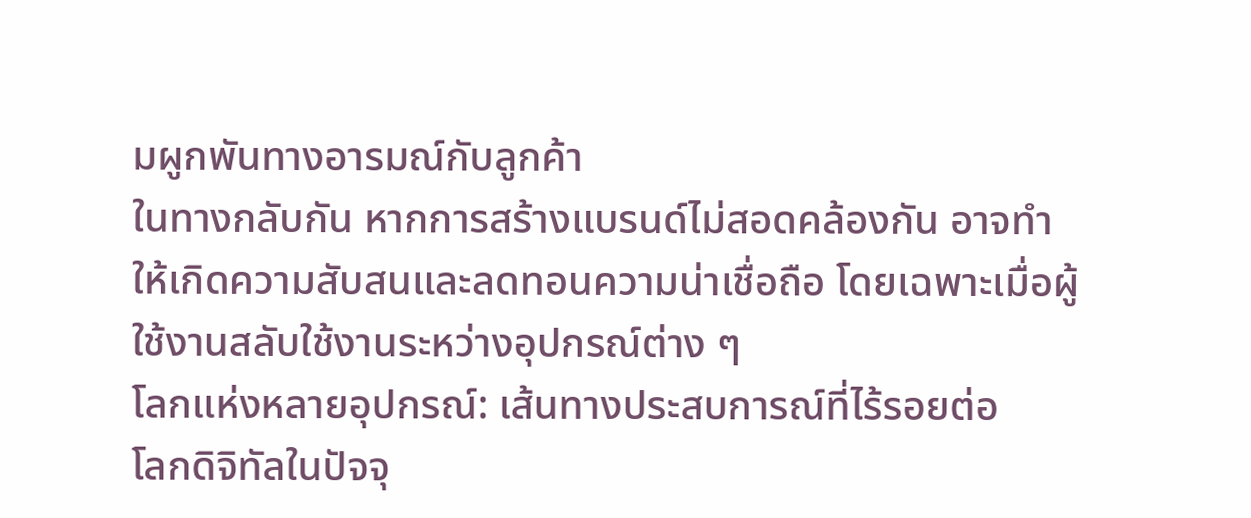มผูกพันทางอารมณ์กับลูกค้า
ในทางกลับกัน หากการสร้างแบรนด์ไม่สอดคล้องกัน อาจทำให้เกิดความสับสนและลดทอนความน่าเชื่อถือ โดยเฉพาะเมื่อผู้ใช้งานสลับใช้งานระหว่างอุปกรณ์ต่าง ๆ
โลกแห่งหลายอุปกรณ์: เส้นทางประสบการณ์ที่ไร้รอยต่อ
โลกดิจิทัลในปัจจุ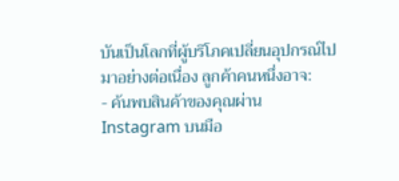บันเป็นโลกที่ผู้บริโภคเปลี่ยนอุปกรณ์ไปมาอย่างต่อเนื่อง ลูกค้าคนหนึ่งอาจ:
- ค้นพบสินค้าของคุณผ่าน Instagram บนมือ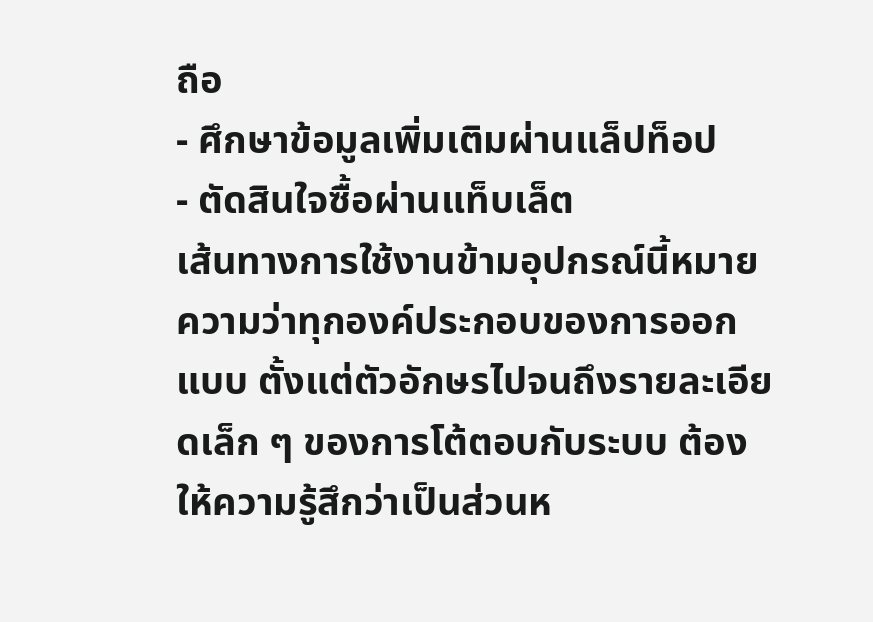ถือ
- ศึกษาข้อมูลเพิ่มเติมผ่านแล็ปท็อป
- ตัดสินใจซื้อผ่านแท็บเล็ต
เส้นทางการใช้งานข้ามอุปกรณ์นี้หมายความว่าทุกองค์ประกอบของการออกแบบ ตั้งแต่ตัวอักษรไปจนถึงรายละเอียดเล็ก ๆ ของการโต้ตอบกับระบบ ต้องให้ความรู้สึกว่าเป็นส่วนห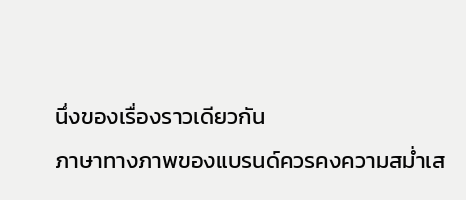นึ่งของเรื่องราวเดียวกัน
ภาษาทางภาพของแบรนด์ควรคงความสม่ำเส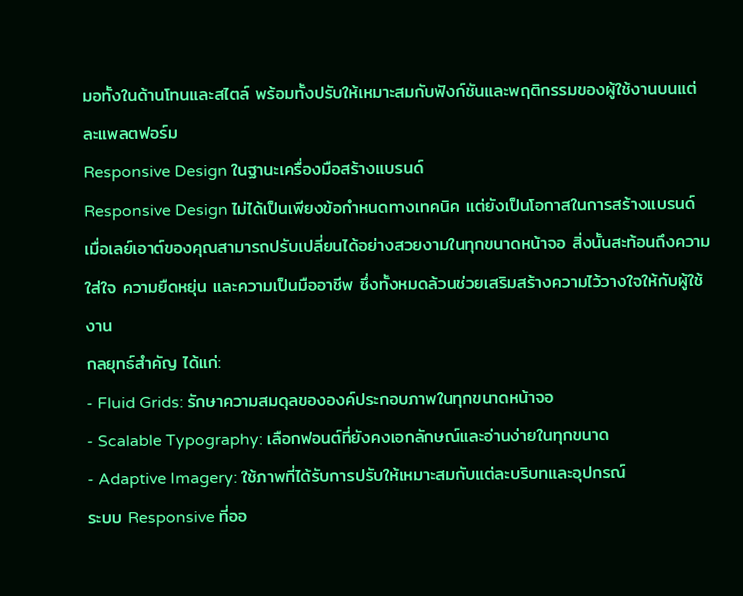มอทั้งในด้านโทนและสไตล์ พร้อมทั้งปรับให้เหมาะสมกับฟังก์ชันและพฤติกรรมของผู้ใช้งานบนแต่ละแพลตฟอร์ม
Responsive Design ในฐานะเครื่องมือสร้างแบรนด์
Responsive Design ไม่ได้เป็นเพียงข้อกำหนดทางเทคนิค แต่ยังเป็นโอกาสในการสร้างแบรนด์
เมื่อเลย์เอาต์ของคุณสามารถปรับเปลี่ยนได้อย่างสวยงามในทุกขนาดหน้าจอ สิ่งนั้นสะท้อนถึงความใส่ใจ ความยืดหยุ่น และความเป็นมืออาชีพ ซึ่งทั้งหมดล้วนช่วยเสริมสร้างความไว้วางใจให้กับผู้ใช้งาน
กลยุทธ์สำคัญ ได้แก่:
- Fluid Grids: รักษาความสมดุลขององค์ประกอบภาพในทุกขนาดหน้าจอ
- Scalable Typography: เลือกฟอนต์ที่ยังคงเอกลักษณ์และอ่านง่ายในทุกขนาด
- Adaptive Imagery: ใช้ภาพที่ได้รับการปรับให้เหมาะสมกับแต่ละบริบทและอุปกรณ์
ระบบ Responsive ที่ออ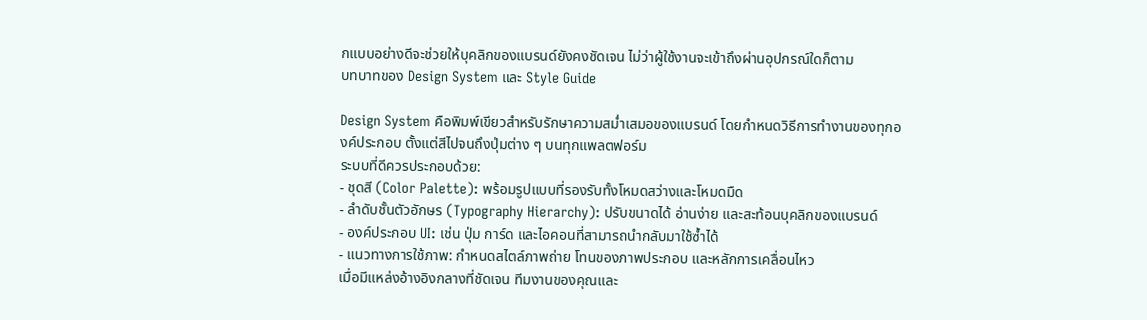กแบบอย่างดีจะช่วยให้บุคลิกของแบรนด์ยังคงชัดเจน ไม่ว่าผู้ใช้งานจะเข้าถึงผ่านอุปกรณ์ใดก็ตาม
บทบาทของ Design System และ Style Guide

Design System คือพิมพ์เขียวสำหรับรักษาความสม่ำเสมอของแบรนด์ โดยกำหนดวิธีการทำงานของทุกองค์ประกอบ ตั้งแต่สีไปจนถึงปุ่มต่าง ๆ บนทุกแพลตฟอร์ม
ระบบที่ดีควรประกอบด้วย:
- ชุดสี (Color Palette): พร้อมรูปแบบที่รองรับทั้งโหมดสว่างและโหมดมืด
- ลำดับชั้นตัวอักษร (Typography Hierarchy): ปรับขนาดได้ อ่านง่าย และสะท้อนบุคลิกของแบรนด์
- องค์ประกอบ UI: เช่น ปุ่ม การ์ด และไอคอนที่สามารถนำกลับมาใช้ซ้ำได้
- แนวทางการใช้ภาพ: กำหนดสไตล์ภาพถ่าย โทนของภาพประกอบ และหลักการเคลื่อนไหว
เมื่อมีแหล่งอ้างอิงกลางที่ชัดเจน ทีมงานของคุณและ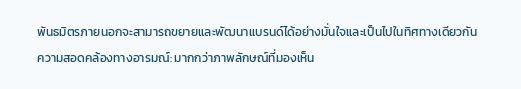พันธมิตรภายนอกจะสามารถขยายและพัฒนาแบรนด์ได้อย่างมั่นใจและเป็นไปในทิศทางเดียวกัน
ความสอดคล้องทางอารมณ์: มากกว่าภาพลักษณ์ที่มองเห็น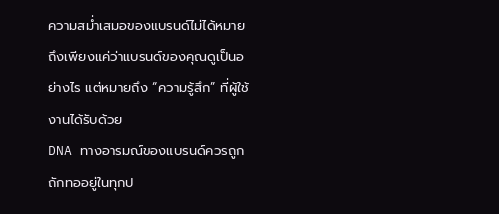ความสม่ำเสมอของแบรนด์ไม่ได้หมายถึงเพียงแค่ว่าแบรนด์ของคุณดูเป็นอย่างไร แต่หมายถึง “ความรู้สึก” ที่ผู้ใช้งานได้รับด้วย
DNA ทางอารมณ์ของแบรนด์ควรถูกถักทออยู่ในทุกป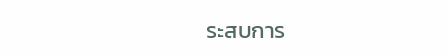ระสบการ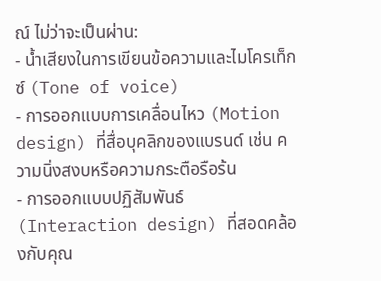ณ์ ไม่ว่าจะเป็นผ่าน:
- น้ำเสียงในการเขียนข้อความและไมโครเท็กซ์ (Tone of voice)
- การออกแบบการเคลื่อนไหว (Motion design) ที่สื่อบุคลิกของแบรนด์ เช่น ความนิ่งสงบหรือความกระตือรือร้น
- การออกแบบปฏิสัมพันธ์ (Interaction design) ที่สอดคล้องกับคุณ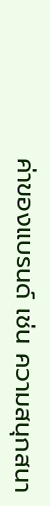ค่าของแบรนด์ เช่น ความสนุกสนา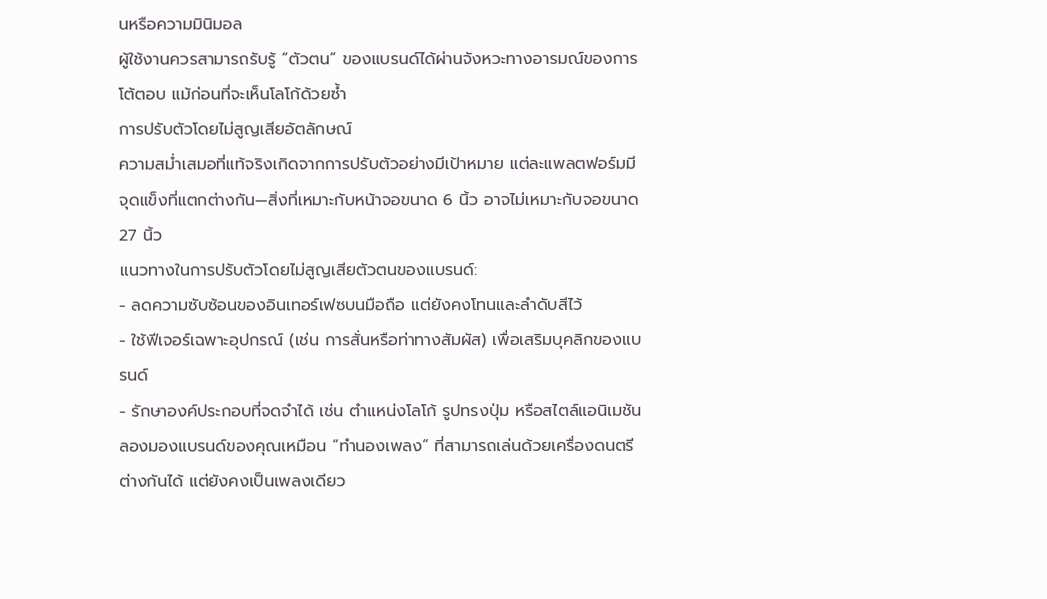นหรือความมินิมอล
ผู้ใช้งานควรสามารถรับรู้ “ตัวตน” ของแบรนด์ได้ผ่านจังหวะทางอารมณ์ของการโต้ตอบ แม้ก่อนที่จะเห็นโลโก้ด้วยซ้ำ
การปรับตัวโดยไม่สูญเสียอัตลักษณ์
ความสม่ำเสมอที่แท้จริงเกิดจากการปรับตัวอย่างมีเป้าหมาย แต่ละแพลตฟอร์มมีจุดแข็งที่แตกต่างกัน—สิ่งที่เหมาะกับหน้าจอขนาด 6 นิ้ว อาจไม่เหมาะกับจอขนาด 27 นิ้ว
แนวทางในการปรับตัวโดยไม่สูญเสียตัวตนของแบรนด์:
- ลดความซับซ้อนของอินเทอร์เฟซบนมือถือ แต่ยังคงโทนและลำดับสีไว้
- ใช้ฟีเจอร์เฉพาะอุปกรณ์ (เช่น การสั่นหรือท่าทางสัมผัส) เพื่อเสริมบุคลิกของแบรนด์
- รักษาองค์ประกอบที่จดจำได้ เช่น ตำแหน่งโลโก้ รูปทรงปุ่ม หรือสไตล์แอนิเมชัน
ลองมองแบรนด์ของคุณเหมือน “ทำนองเพลง” ที่สามารถเล่นด้วยเครื่องดนตรีต่างกันได้ แต่ยังคงเป็นเพลงเดียว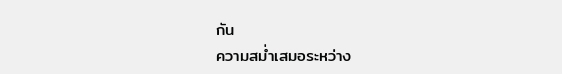กัน
ความสม่ำเสมอระหว่าง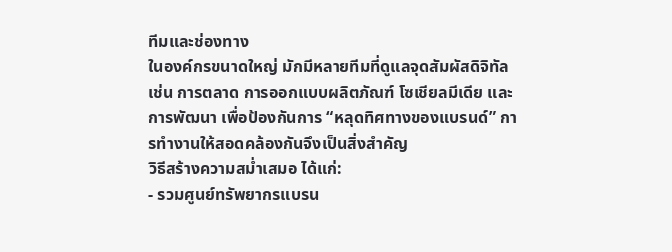ทีมและช่องทาง
ในองค์กรขนาดใหญ่ มักมีหลายทีมที่ดูแลจุดสัมผัสดิจิทัล เช่น การตลาด การออกแบบผลิตภัณฑ์ โซเชียลมีเดีย และการพัฒนา เพื่อป้องกันการ “หลุดทิศทางของแบรนด์” การทำงานให้สอดคล้องกันจึงเป็นสิ่งสำคัญ
วิธีสร้างความสม่ำเสมอ ได้แก่:
- รวมศูนย์ทรัพยากรแบรน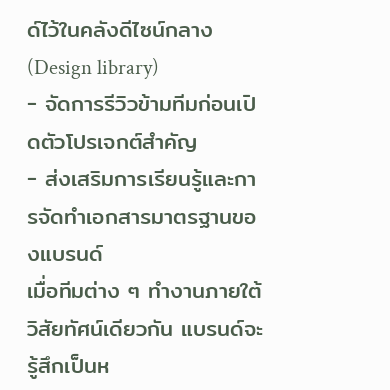ด์ไว้ในคลังดีไซน์กลาง (Design library)
- จัดการรีวิวข้ามทีมก่อนเปิดตัวโปรเจกต์สำคัญ
- ส่งเสริมการเรียนรู้และการจัดทำเอกสารมาตรฐานของแบรนด์
เมื่อทีมต่าง ๆ ทำงานภายใต้วิสัยทัศน์เดียวกัน แบรนด์จะรู้สึกเป็นห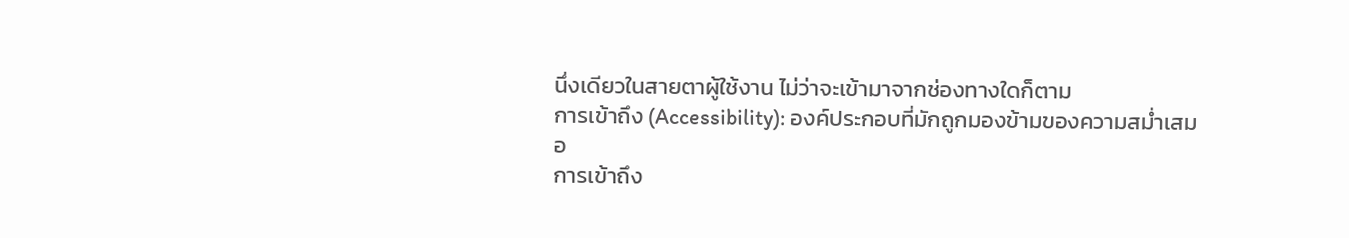นึ่งเดียวในสายตาผู้ใช้งาน ไม่ว่าจะเข้ามาจากช่องทางใดก็ตาม
การเข้าถึง (Accessibility): องค์ประกอบที่มักถูกมองข้ามของความสม่ำเสมอ
การเข้าถึง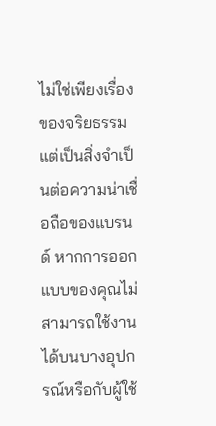ไม่ใช่เพียงเรื่องของจริยธรรม แต่เป็นสิ่งจำเป็นต่อความน่าเชื่อถือของแบรนด์ หากการออกแบบของคุณไม่สามารถใช้งานได้บนบางอุปกรณ์หรือกับผู้ใช้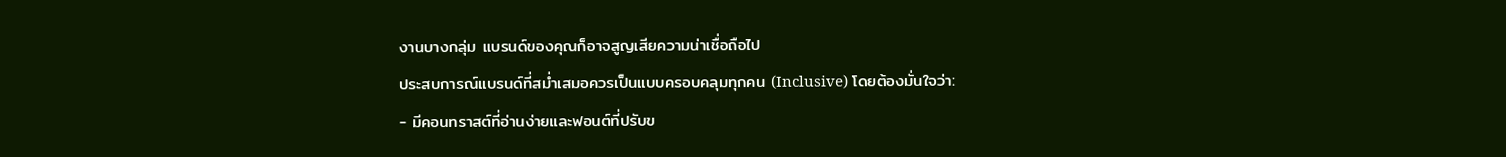งานบางกลุ่ม แบรนด์ของคุณก็อาจสูญเสียความน่าเชื่อถือไป
ประสบการณ์แบรนด์ที่สม่ำเสมอควรเป็นแบบครอบคลุมทุกคน (Inclusive) โดยต้องมั่นใจว่า:
- มีคอนทราสต์ที่อ่านง่ายและฟอนต์ที่ปรับข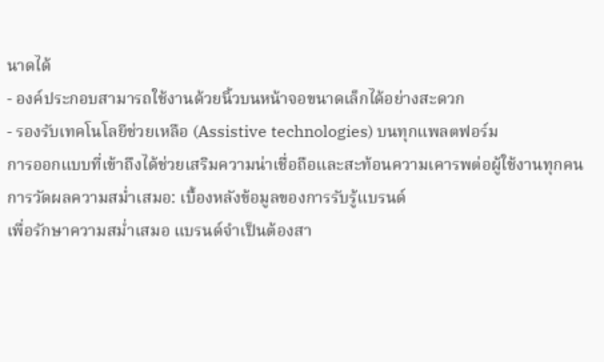นาดได้
- องค์ประกอบสามารถใช้งานด้วยนิ้วบนหน้าจอขนาดเล็กได้อย่างสะดวก
- รองรับเทคโนโลยีช่วยเหลือ (Assistive technologies) บนทุกแพลตฟอร์ม
การออกแบบที่เข้าถึงได้ช่วยเสริมความน่าเชื่อถือและสะท้อนความเคารพต่อผู้ใช้งานทุกคน
การวัดผลความสม่ำเสมอ: เบื้องหลังข้อมูลของการรับรู้แบรนด์
เพื่อรักษาความสม่ำเสมอ แบรนด์จำเป็นต้องสา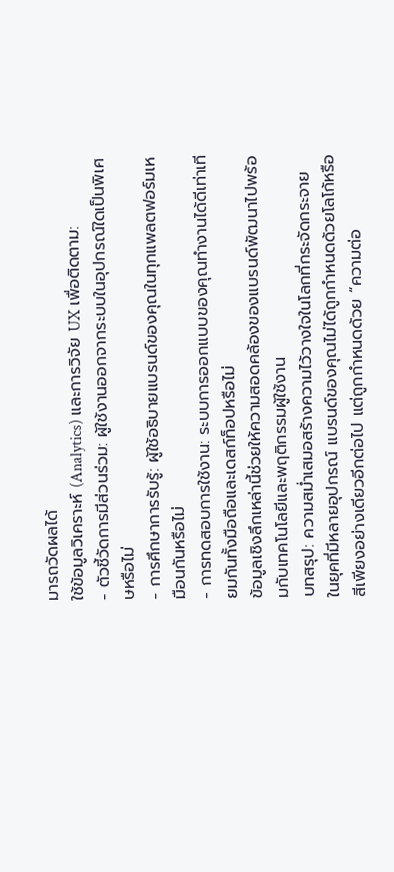มารถวัดผลได้
ใช้ข้อมูลวิเคราะห์ (Analytics) และการวิจัย UX เพื่อติดตาม:
- ตัวชี้วัดการมีส่วนร่วม: ผู้ใช้งานออกจากระบบในอุปกรณ์ใดเป็นพิเศษหรือไม่
- การศึกษาการรับรู้: ผู้ใช้อธิบายแบรนด์ของคุณในทุกแพลตฟอร์มเหมือนกันหรือไม่
- การทดสอบการใช้งาน: ระบบการออกแบบของคุณทำงานได้ดีเท่าเทียมกันทั้งมือถือและเดสก์ท็อปหรือไม่
ข้อมูลเชิงลึกเหล่านี้ช่วยให้ความสอดคล้องของแบรนด์พัฒนาไปพร้อมกับเทคโนโลยีและพฤติกรรมผู้ใช้งาน
บทสรุป: ความสม่ำเสมอสร้างความไว้วางใจในโลกที่กระจัดกระจาย
ในยุคที่มีหลายอุปกรณ์ แบรนด์ของคุณไม่ได้ถูกกำหนดด้วยโลโก้หรือสีเพียงอย่างเดียวอีกต่อไป แต่ถูกกำหนดด้วย “ความต่อ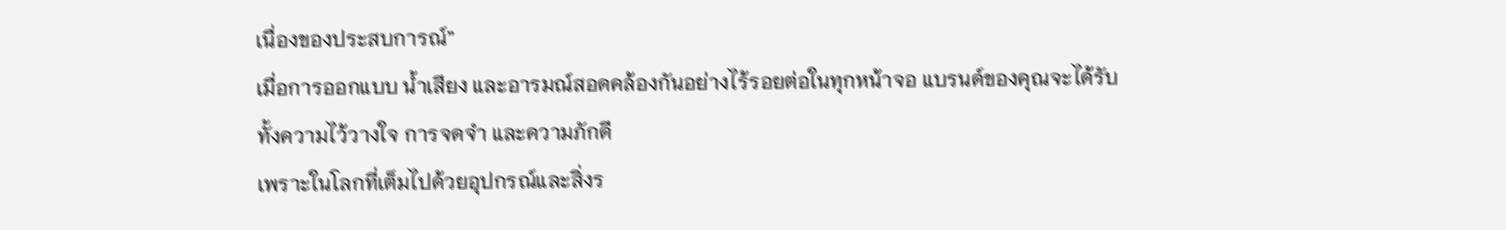เนื่องของประสบการณ์”
เมื่อการออกแบบ น้ำเสียง และอารมณ์สอดคล้องกันอย่างไร้รอยต่อในทุกหน้าจอ แบรนด์ของคุณจะได้รับทั้งความไว้วางใจ การจดจำ และความภักดี
เพราะในโลกที่เต็มไปด้วยอุปกรณ์และสิ่งร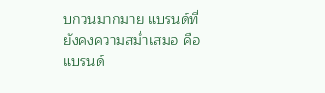บกวนมากมาย แบรนด์ที่ยังคงความสม่ำเสมอ คือแบรนด์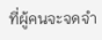ที่ผู้คนจะจดจำ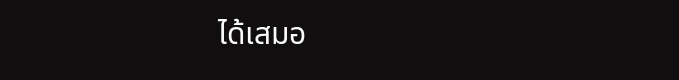ได้เสมอ